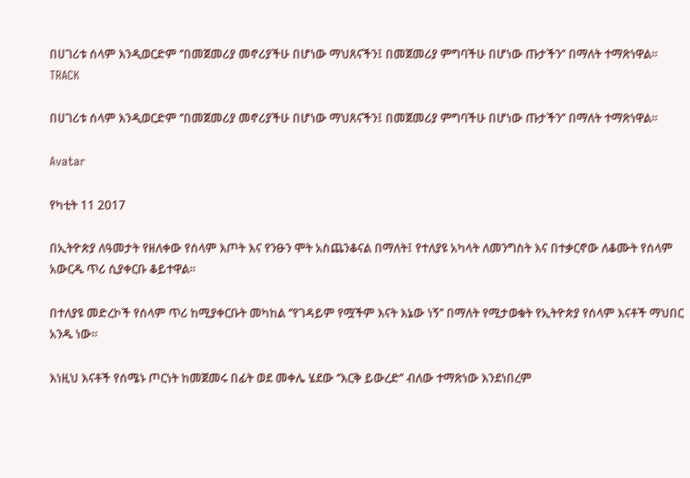በሀገሪቱ ሰላም እንዲወርድም ‘’በመጀመሪያ መኖሪያችሁ በሆነው ማህጸናችን፤ በመጀመሪያ ምግባችሁ በሆነው ጡታችን’’ በማለት ተማጽነዋል፡፡
TRACK

በሀገሪቱ ሰላም እንዲወርድም ‘’በመጀመሪያ መኖሪያችሁ በሆነው ማህጸናችን፤ በመጀመሪያ ምግባችሁ በሆነው ጡታችን’’ በማለት ተማጽነዋል፡፡

Avatar

የካቲት 11 2017

በኢትዮጵያ ለዓመታት የዘለቀው የሰላም እጦት እና የንፁን ሞት አስጨንቆናል በማለት፤ የተለያዩ አካላት ለመንግስት እና በተቃርኖው ለቆሙት የሰላም አውርዱ ጥሪ ሲያቀርቡ ቆይተዋል፡፡

በተለያዩ መድረኮች የሰላም ጥሪ ከሚያቀርቡት መካከል ‘’የገዳይም የሟችም እናት እኔው ነኝ’’ በማለት የሚታወቁት የኢትዮጵያ የሰላም እናቶች ማህበር አንዱ ነው፡፡

እነዚህ እናቶች የሰሜኑ ጦርነት ከመጀመሩ በፊት ወደ መቀሌ ሄደው ‘’እርቅ ይውረድ’’ ብለው ተማጽነው እንደነበረም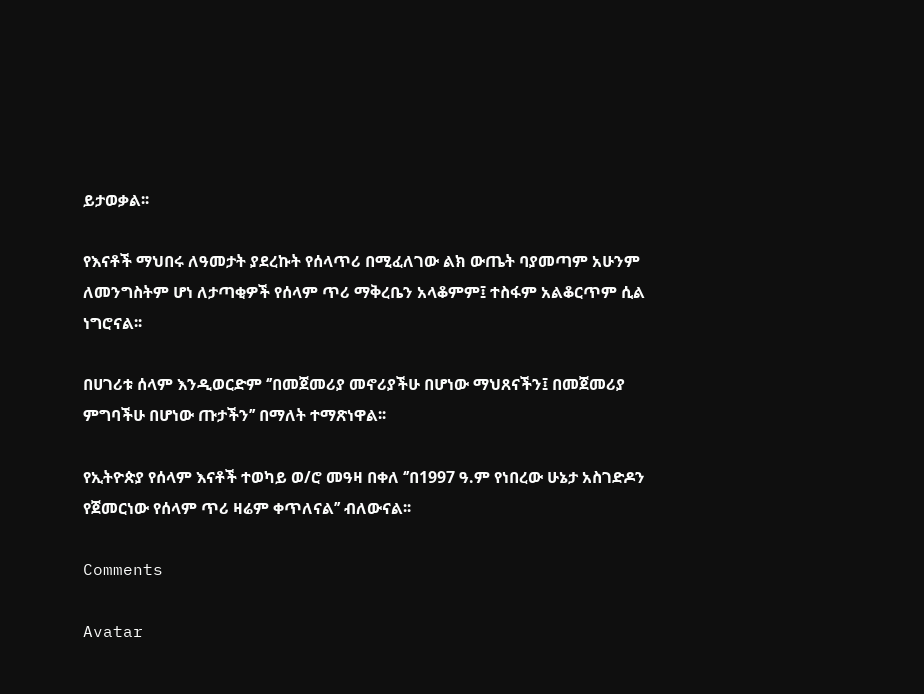ይታወቃል፡፡

የእናቶች ማህበሩ ለዓመታት ያደረኩት የሰላጥሪ በሚፈለገው ልክ ውጤት ባያመጣም አሁንም ለመንግስትም ሆነ ለታጣቂዎች የሰላም ጥሪ ማቅረቤን አላቆምም፤ ተስፋም አልቆርጥም ሲል ነግሮናል፡፡

በሀገሪቱ ሰላም እንዲወርድም ‘’በመጀመሪያ መኖሪያችሁ በሆነው ማህጸናችን፤ በመጀመሪያ ምግባችሁ በሆነው ጡታችን’’ በማለት ተማጽነዋል፡፡

የኢትዮጵያ የሰላም እናቶች ተወካይ ወ/ሮ መዓዛ በቀለ ‘’በ1997 ዓ.ም የነበረው ሁኔታ አስገድዶን የጀመርነው የሰላም ጥሪ ዛሬም ቀጥለናል’’ ብለውናል፡፡

Comments

Avatar